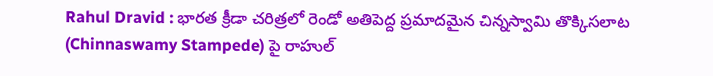Rahul Dravid : భారత క్రీడా చరిత్రలో రెండో అతిపెద్ద ప్రమాదమైన చిన్నస్వామి తొక్కిసలాట (Chinnaswamy Stampede) పై రాహుల్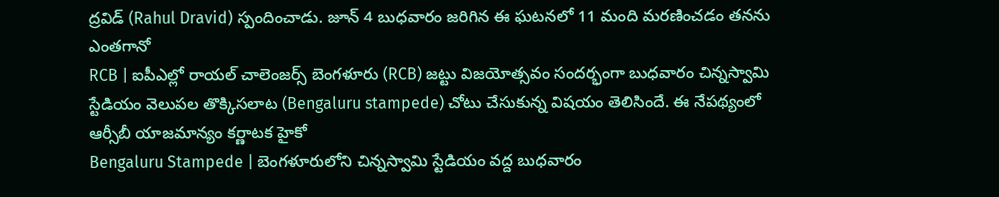ద్రవిడ్ (Rahul Dravid) స్పందించాడు. జూన్ 4 బుధవారం జరిగిన ఈ ఘటనలో 11 మంది మరణించడం తనను ఎంతగానో
RCB | ఐపీఎల్లో రాయల్ చాలెంజర్స్ బెంగళూరు (RCB) జట్టు విజయోత్సవం సందర్భంగా బుధవారం చిన్నస్వామి స్టేడియం వెలుపల తొక్కిసలాట (Bengaluru stampede) చోటు చేసుకున్న విషయం తెలిసిందే. ఈ నేపథ్యంలో ఆర్సీబీ యాజమాన్యం కర్ణాటక హైకో
Bengaluru Stampede | బెంగళూరులోని చిన్నస్వామి స్టేడియం వద్ద బుధవారం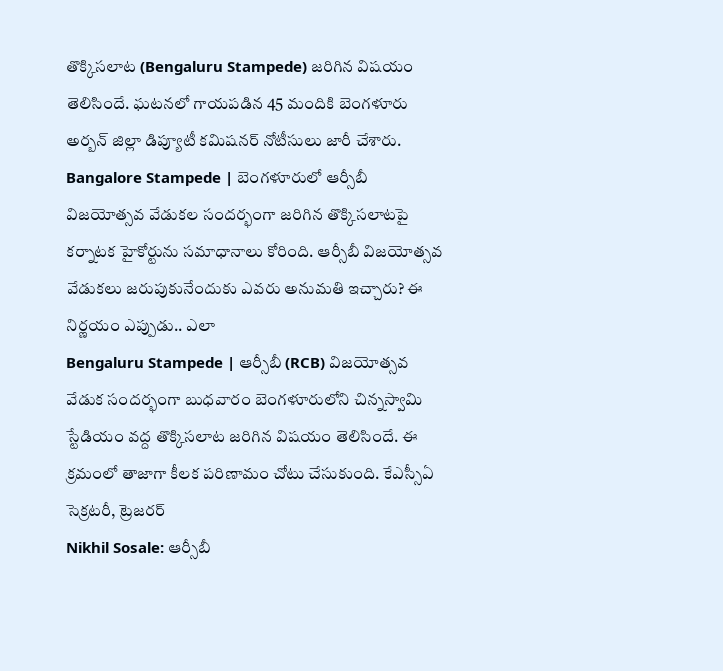తొక్కిసలాట (Bengaluru Stampede) జరిగిన విషయం తెలిసిందే. ఘటనలో గాయపడిన 45 మందికి బెంగళూరు అర్బన్ జిల్లా డిప్యూటీ కమిషనర్ నోటీసులు జారీ చేశారు.
Bangalore Stampede | బెంగళూరులో ఆర్సీబీ విజయోత్సవ వేడుకల సందర్భంగా జరిగిన తొక్కిసలాటపై కర్నాటక హైకోర్టును సమాధానాలు కోరింది. ఆర్సీబీ విజయోత్సవ వేడుకలు జరుపుకునేందుకు ఎవరు అనుమతి ఇచ్చారు? ఈ నిర్ణయం ఎప్పుడు.. ఎలా
Bengaluru Stampede | ఆర్సీబీ (RCB) విజయోత్సవ వేడుక సందర్భంగా బుధవారం బెంగళూరులోని చిన్నస్వామి స్టేడియం వద్ద తొక్కిసలాట జరిగిన విషయం తెలిసిందే. ఈ క్రమంలో తాజాగా కీలక పరిణామం చోటు చేసుకుంది. కేఎస్సీఏ సెక్రటరీ, ట్రెజరర్
Nikhil Sosale: ఆర్సీబీ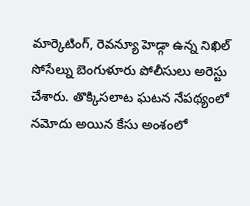మార్కెటింగ్, రెవన్యూ హెడ్గా ఉన్న నిఖిల్ సోసేల్ను బెంగుళూరు పోలీసులు అరెస్టు చేశారు. తొక్కిసలాట ఘటన నేపథ్యంలో నమోదు అయిన కేసు అంశంలో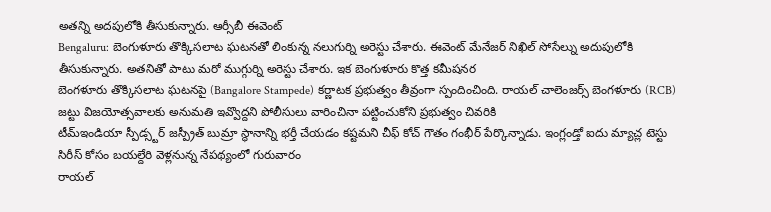అతన్ని అదపులోకి తీసుకున్నారు. ఆర్సీబీ ఈవెంట్
Bengaluru: బెంగుళూరు తొక్కిసలాట ఘటనతో లింకున్న నలుగుర్ని అరెస్టు చేశారు. ఈవెంట్ మేనేజర్ నిఖిల్ సోసేల్ను అదుపులోకి తీసుకున్నారు. అతనితో పాటు మరో ముగ్గుర్ని అరెస్టు చేశారు. ఇక బెంగుళూరు కొత్త కమీషనర
బెంగళూరు తొక్కిసలాట ఘటనపై (Bangalore Stampede) కర్ణాటక ప్రభుత్వం తీవ్రంగా స్పందించింది. రాయల్ చాలెంజర్స్ బెంగళూరు (RCB) జట్టు విజయోత్సవాలకు అనుమతి ఇవ్వొద్దని పోలీసులు వారించినా పట్టించుకోని ప్రభుత్వం చివరికి
టీమ్ఇండియా స్పీడ్స్టర్ జస్ప్రీత్ బుమ్రా స్థానాన్ని భర్తీ చేయడం కష్టమని చీఫ్ కోచ్ గౌతం గంభీర్ పేర్కొన్నాడు. ఇంగ్లండ్తో ఐదు మ్యాచ్ల టెస్టు సిరీస్ కోసం బయల్దేరి వెళ్లనున్న నేపథ్యంలో గురువారం
రాయల్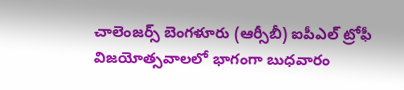చాలెంజర్స్ బెంగళూరు (ఆర్సీబీ) ఐపీఎల్ ట్రోఫీ విజయోత్సవాలలో భాగంగా బుధవారం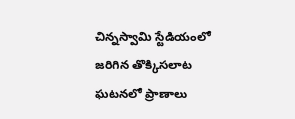చిన్నస్వామి స్టేడియంలో జరిగిన తొక్కిసలాట ఘటనలో ప్రాణాలు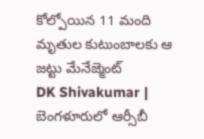కోల్పోయిన 11 మంది మృతుల కుటుంబాలకు ఆ జట్టు మేనేజ్మెంట్
DK Shivakumar | బెంగళూరులో ఆర్సీబీ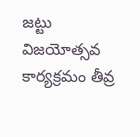జట్టు విజయోత్సవ కార్యక్రమం తీవ్ర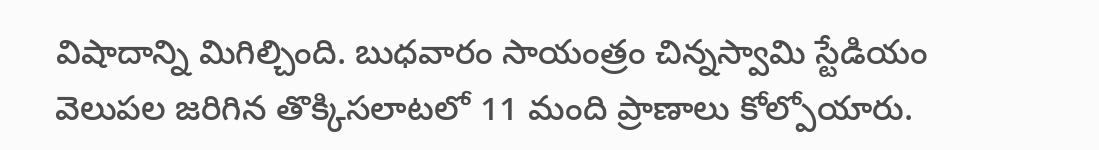విషాదాన్ని మిగిల్చింది. బుధవారం సాయంత్రం చిన్నస్వామి స్టేడియం వెలుపల జరిగిన తొక్కిసలాటలో 11 మంది ప్రాణాలు కోల్పోయారు.